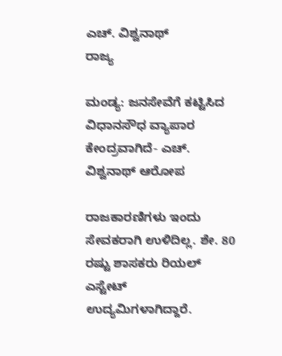ಎಚ್. ವಿಶ್ವನಾಥ್
ರಾಜ್ಯ

ಮಂಡ್ಯ: ಜನಸೇವೆಗೆ ಕಟ್ಟಿಸಿದ ವಿಧಾನಸೌಧ ವ್ಯಾಪಾರ ಕೇಂದ್ರವಾಗಿದೆ- ಎಚ್. ವಿಶ್ವನಾಥ್ ಆರೋಪ

ರಾಜಕಾರಣಿಗಳು ಇಂದು ಸೇವಕರಾಗಿ ಉಳಿದಿಲ್ಲ. ಶೇ. 80 ರಷ್ಟು ಶಾಸಕರು ರಿಯಲ್ ಎಸ್ಟೇಟ್ ಉದ್ಯಮಿಗಳಾಗಿದ್ದಾರೆ.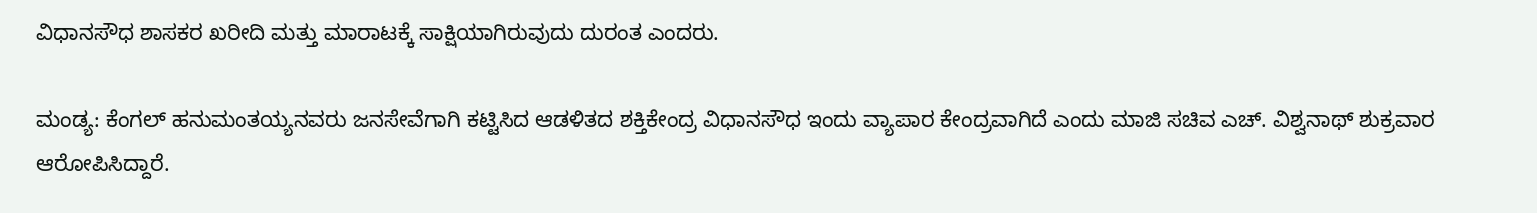ವಿಧಾನಸೌಧ ಶಾಸಕರ ಖರೀದಿ ಮತ್ತು ಮಾರಾಟಕ್ಕೆ ಸಾಕ್ಷಿಯಾಗಿರುವುದು ದುರಂತ ಎಂದರು.

ಮಂಡ್ಯ: ಕೆಂಗಲ್ ಹನುಮಂತಯ್ಯನವರು ಜನಸೇವೆಗಾಗಿ ಕಟ್ಟಿಸಿದ ಆಡಳಿತದ ಶಕ್ತಿಕೇಂದ್ರ ವಿಧಾನಸೌಧ ಇಂದು ವ್ಯಾಪಾರ ಕೇಂದ್ರವಾಗಿದೆ ಎಂದು ಮಾಜಿ ಸಚಿವ ಎಚ್. ವಿಶ್ವನಾಥ್ ಶುಕ್ರವಾರ ಆರೋಪಿಸಿದ್ದಾರೆ.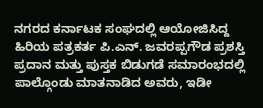ನಗರದ ಕರ್ನಾಟಕ ಸಂಘದಲ್ಲಿ ಆಯೋಜಿಸಿದ್ದ ಹಿರಿಯ ಪತ್ರಕರ್ತ ಪಿ.ಎನ್. ಜವರಪ್ಪಗೌಡ ಪ್ರಶಸ್ತಿ ಪ್ರದಾನ ಮತ್ತು ಪುಸ್ತಕ ಬಿಡುಗಡೆ ಸಮಾರಂಭದಲ್ಲಿ ಪಾಲ್ಗೊಂಡು ಮಾತನಾಡಿದ ಅವರು, ಇಡೀ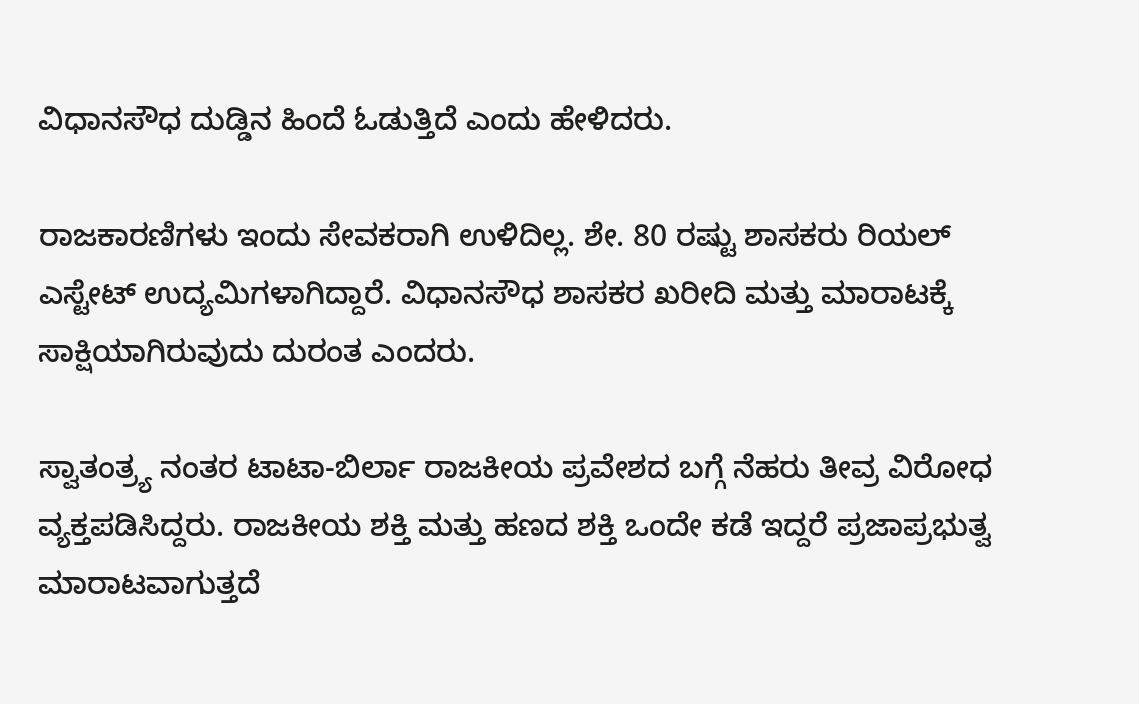ವಿಧಾನಸೌಧ ದುಡ್ಡಿನ ಹಿಂದೆ ಓಡುತ್ತಿದೆ ಎಂದು ಹೇಳಿದರು.

ರಾಜಕಾರಣಿಗಳು ಇಂದು ಸೇವಕರಾಗಿ ಉಳಿದಿಲ್ಲ. ಶೇ. 80 ರಷ್ಟು ಶಾಸಕರು ರಿಯಲ್ ಎಸ್ಟೇಟ್ ಉದ್ಯಮಿಗಳಾಗಿದ್ದಾರೆ. ವಿಧಾನಸೌಧ ಶಾಸಕರ ಖರೀದಿ ಮತ್ತು ಮಾರಾಟಕ್ಕೆ ಸಾಕ್ಷಿಯಾಗಿರುವುದು ದುರಂತ ಎಂದರು.

ಸ್ವಾತಂತ್ರ್ಯ ನಂತರ ಟಾಟಾ-ಬಿರ್ಲಾ ರಾಜಕೀಯ ಪ್ರವೇಶದ ಬಗ್ಗೆ ನೆಹರು ತೀವ್ರ ವಿರೋಧ ವ್ಯಕ್ತಪಡಿಸಿದ್ದರು. ರಾಜಕೀಯ ಶಕ್ತಿ ಮತ್ತು ಹಣದ ಶಕ್ತಿ ಒಂದೇ ಕಡೆ ಇದ್ದರೆ ಪ್ರಜಾಪ್ರಭುತ್ವ ಮಾರಾಟವಾಗುತ್ತದೆ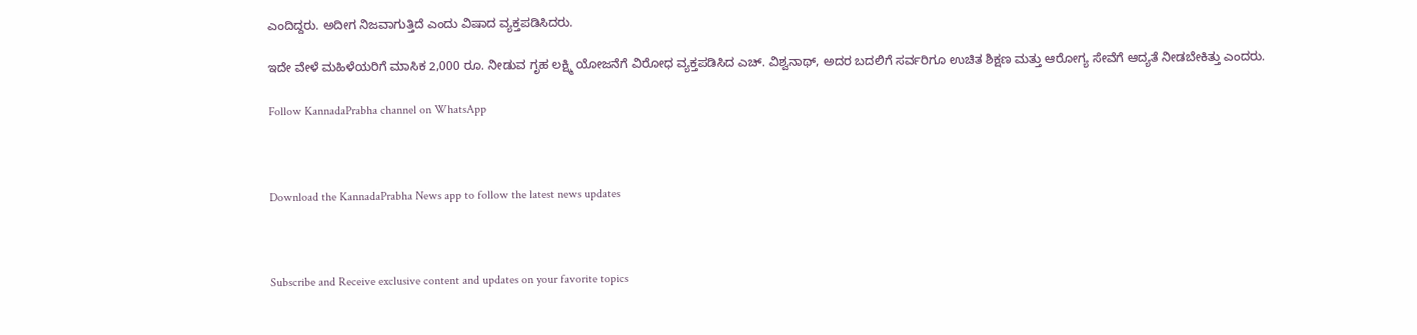ಎಂದಿದ್ದರು. ಅದೀಗ ನಿಜವಾಗುತ್ತಿದೆ ಎಂದು ವಿಷಾದ ವ್ಯಕ್ತಪಡಿಸಿದರು.

ಇದೇ ವೇಳೆ ಮಹಿಳೆಯರಿಗೆ ಮಾಸಿಕ 2,000 ರೂ. ನೀಡುವ ಗೃಹ ಲಕ್ಷ್ಮಿ ಯೋಜನೆಗೆ ವಿರೋಧ ವ್ಯಕ್ತಪಡಿಸಿದ ಎಚ್. ವಿಶ್ವನಾಥ್, ಅದರ ಬದಲಿಗೆ ಸರ್ವರಿಗೂ ಉಚಿತ ಶಿಕ್ಷಣ ಮತ್ತು ಆರೋಗ್ಯ ಸೇವೆಗೆ ಆದ್ಯತೆ ನೀಡಬೇಕಿತ್ತು ಎಂದರು.

Follow KannadaPrabha channel on WhatsApp



Download the KannadaPrabha News app to follow the latest news updates



Subscribe and Receive exclusive content and updates on your favorite topics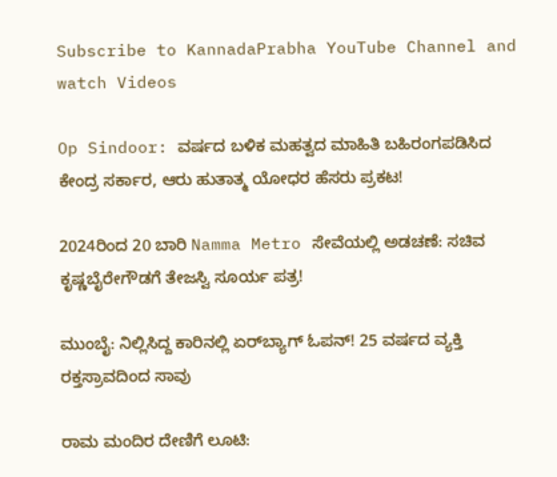Subscribe to KannadaPrabha YouTube Channel and watch Videos

Op Sindoor: ವರ್ಷದ ಬಳಿಕ ಮಹತ್ವದ ಮಾಹಿತಿ ಬಹಿರಂಗಪಡಿಸಿದ ಕೇಂದ್ರ ಸರ್ಕಾರ, ಆರು ಹುತಾತ್ಮ ಯೋಧರ ಹೆಸರು ಪ್ರಕಟ!

2024ರಿಂದ 20 ಬಾರಿ Namma Metro ಸೇವೆಯಲ್ಲಿ ಅಡಚಣೆ: ಸಚಿವ ಕೃಷ್ಣಬೈರೇಗೌಡಗೆ ತೇಜಸ್ವಿ ಸೂರ್ಯ ಪತ್ರ!

ಮುಂಬೈ: ನಿಲ್ಲಿಸಿದ್ದ ಕಾರಿನಲ್ಲಿ ಏರ್‌ಬ್ಯಾಗ್ ಓಪನ್! 25 ವರ್ಷದ ವ್ಯಕ್ತಿ ರಕ್ತಸ್ರಾವದಿಂದ ಸಾವು

ರಾಮ ಮಂದಿರ ದೇಣಿಗೆ ಲೂಟಿ: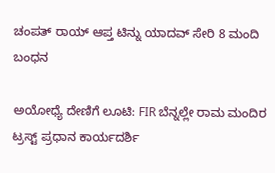ಚಂಪತ್ ರಾಯ್ ಆಪ್ತ ಟಿನ್ನು ಯಾದವ್ ಸೇರಿ 8 ಮಂದಿ ಬಂಧನ

ಅಯೋಧ್ಯೆ ದೇಣಿಗೆ ಲೂಟಿ: FIR ಬೆನ್ನಲ್ಲೇ ರಾಮ ಮಂದಿರ ಟ್ರಸ್ಟ್ ಪ್ರಧಾನ ಕಾರ್ಯದರ್ಶಿ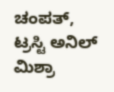ಚಂಪತ್, ಟ್ರಸ್ಟಿ ಅನಿಲ್ ಮಿಶ್ರಾ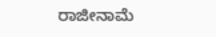ರಾಜೀನಾಮೆ